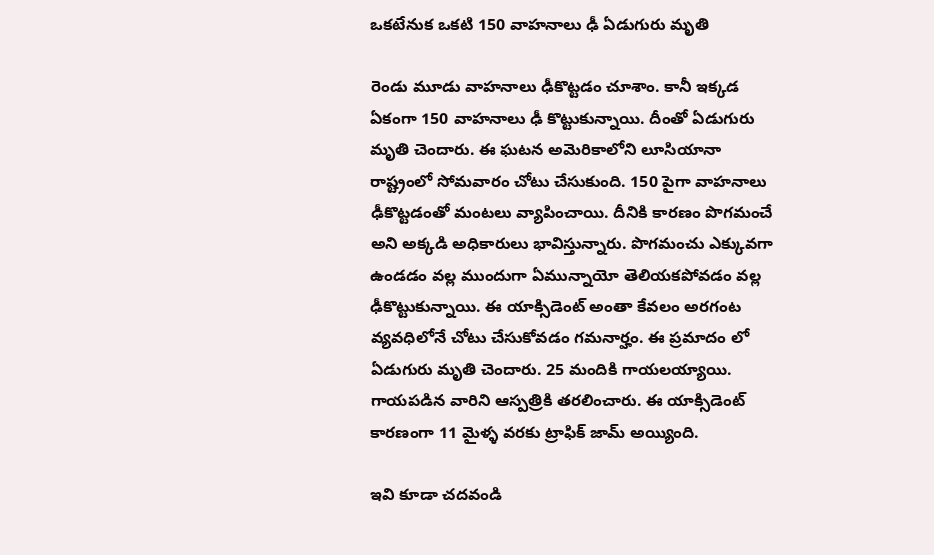ఒక‌టేనుక ఒక‌టి 150 వాహ‌నాలు ఢీ ఏడుగురు మృతి

రెండు మూడు వాహ‌నాలు ఢీకొట్ట‌డం చూశాం. కానీ ఇక్క‌డ ఏకంగా 150 వాహ‌నాలు ఢీ కొట్టుకున్నాయి. దీంతో ఏడుగురు మృతి చెందారు. ఈ ఘ‌ట‌న అమెరికాలోని లూసియానా రాష్ట్రంలో సోమ‌వారం చోటు చేసుకుంది. 150 పైగా వాహ‌నాలు ఢీకొట్ట‌డంతో మంట‌లు వ్యాపించాయి. దీనికి కార‌ణం పొగ‌మంచే అని అక్క‌డి అధికారులు భావిస్తున్నారు. పొగమంచు ఎక్కువ‌గా ఉండ‌డం వ‌ల్ల ముందుగా ఏమున్నాయో తెలియ‌క‌పోవ‌డం వ‌ల్ల ఢీకొట్టుకున్నాయి. ఈ యాక్సిడెంట్ అంతా కేవలం అర‌గంట వ్య‌వ‌ధిలోనే చోటు చేసుకోవ‌డం గ‌మ‌నార్హం. ఈ ప్ర‌మాదం లో ఏడుగురు మృతి చెందారు. 25 మందికి గాయ‌ల‌య్యాయి. గాయ‌ప‌డిన వారిని ఆస్ప‌త్రికి త‌ర‌లించారు. ఈ యాక్సిడెంట్ కార‌ణంగా 11 మైళ్ళ వ‌ర‌కు ట్రాఫిక్ జామ్ అయ్యింది.

ఇవి కూడా చ‌ద‌వండి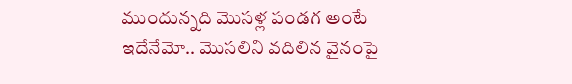ముందున్న‌ది మొసళ్ల పండగ అంటే ఇదేనేమో.. మొసలిని వదిలిన వైనంపై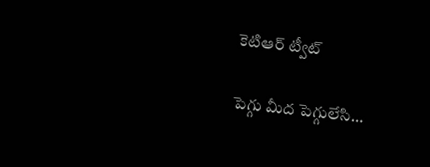కెటిఆర్‌ ట్వీట్‌

పెగ్గు మీద పెగ్గులేసి…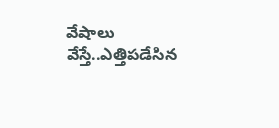వేషాలు వేస్తే..ఎత్తిప‌డేసిన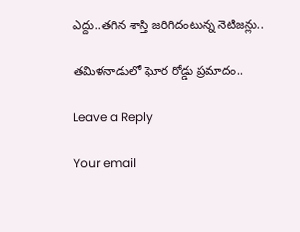ఎద్దు..త‌గిన శాస్తి జ‌రిగిదంటున్న నెటిజ‌న్లు..

తమిళనాడులో ఘోర రోడ్డు ప్ర‌మాదం..

Leave a Reply

Your email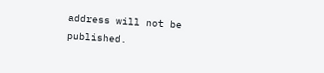address will not be published.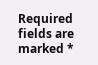Required fields are marked *